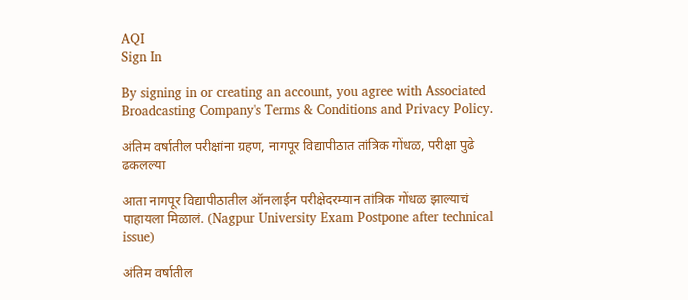AQI
Sign In

By signing in or creating an account, you agree with Associated Broadcasting Company's Terms & Conditions and Privacy Policy.

अंतिम वर्षातील परीक्षांना ग्रहण, नागपूर विद्यापीठात तांत्रिक गोंधळ, परीक्षा पुढे ढकलल्या

आता नागपूर विद्यापीठातील ऑनलाईन परीक्षेदरम्यान तांत्रिक गोंधळ झाल्याचं पाहायला मिळालं. (Nagpur University Exam Postpone after technical issue)

अंतिम वर्षातील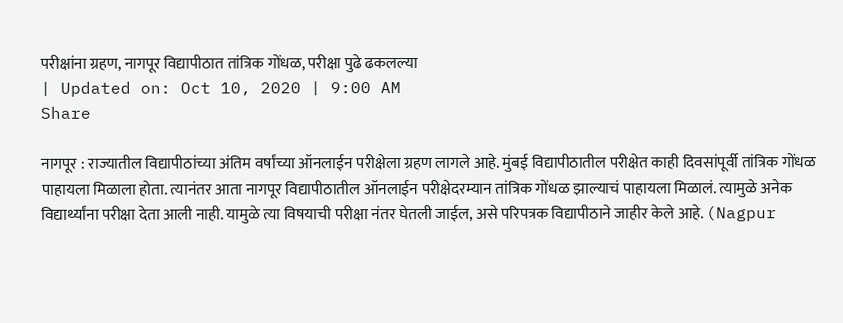परीक्षांना ग्रहण, नागपूर विद्यापीठात तांत्रिक गोंधळ, परीक्षा पुढे ढकलल्या
| Updated on: Oct 10, 2020 | 9:00 AM
Share

नागपूर : राज्यातील विद्यापीठांच्या अंतिम वर्षांच्या ऑनलाईन परीक्षेला ग्रहण लागले आहे. मुंबई विद्यापीठातील परीक्षेत काही दिवसांपूर्वी तांत्रिक गोंधळ पाहायला मिळाला होता. त्यानंतर आता नागपूर विद्यापीठातील ऑनलाईन परीक्षेदरम्यान तांत्रिक गोंधळ झाल्याचं पाहायला मिळालं. त्यामुळे अनेक विद्यार्थ्यांना परीक्षा देता आली नाही. यामुळे त्या विषयाची परीक्षा नंतर घेतली जाईल, असे परिपत्रक विद्यापीठाने जाहीर केले आहे. (Nagpur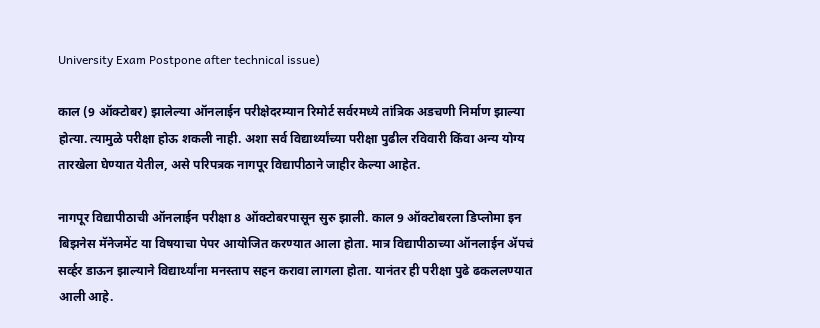University Exam Postpone after technical issue)

काल (9 ऑक्टोबर) झालेल्या ऑनलाईन परीक्षेदरम्यान रिमोर्ट सर्वरमध्ये तांत्रिक अडचणी निर्माण झाल्या होत्या. त्यामुळे परीक्षा होऊ शकली नाही. अशा सर्व विद्यार्थ्यांच्या परीक्षा पुढील रविवारी किंवा अन्य योग्य तारखेला घेण्यात येतील, असे परिपत्रक नागपूर विद्यापीठाने जाहीर केल्या आहेत.

नागपूर विद्यापीठाची ऑनलाईन परीक्षा 8 ऑक्टोबरपासून सुरु झाली. काल 9 ऑक्टोबरला डिप्लोमा इन बिझनेस मॅनेजमेंट या विषयाचा पेपर आयोजित करण्यात आला होता. मात्र विद्यापीठाच्या ऑनलाईन ॲपचं सर्व्हर डाऊन झाल्याने विद्यार्थ्यांना मनस्ताप सहन करावा लागला होता. यानंतर ही परीक्षा पुढे ढकललण्यात आली आहे.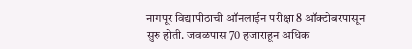नागपूर विद्यापीठाची ऑनलाईन परीक्षा 8 ऑक्टोबरपासून सुरु होती. जवळपास 70 हजाराहून अधिक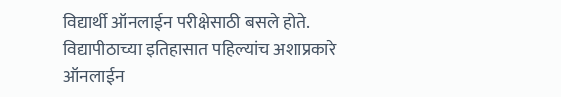विद्यार्थी ऑनलाईन परीक्षेसाठी बसले होते. विद्यापीठाच्या इतिहासात पहिल्यांच अशाप्रकारे ऑनलाईन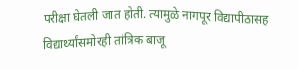परीक्षा घेतली जात होती. त्यामुळे नागपूर विद्यापीठासह विद्यार्थ्यांसमोरही तांत्रिक बाजू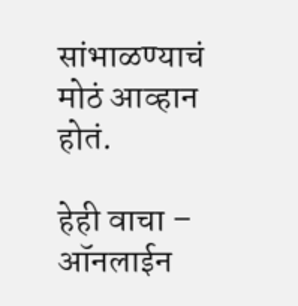सांभाळण्याचं मोठं आव्हान होतं.

हेही वाचा – ऑनलाईन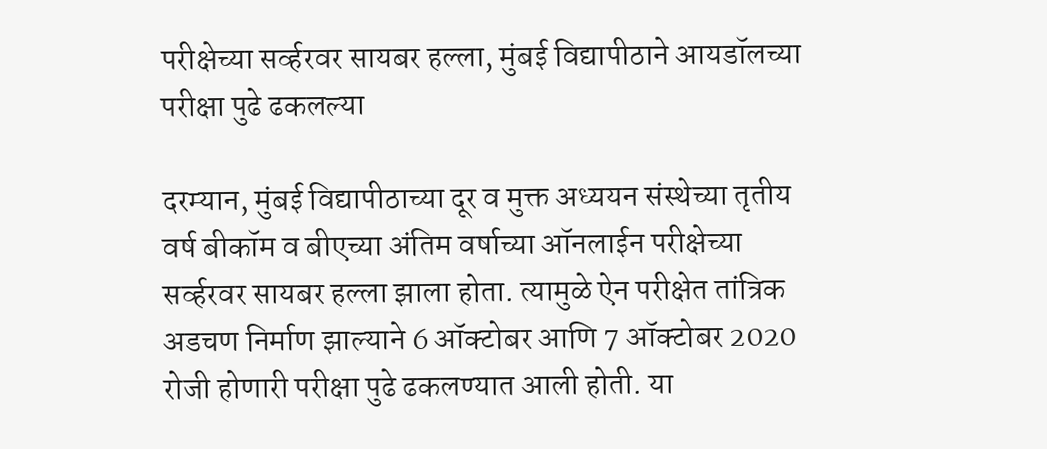परीक्षेच्या सर्व्हरवर सायबर हल्ला, मुंबई विद्यापीठाने आयडॉलच्या परीक्षा पुढे ढकलल्या

दरम्यान, मुंबई विद्यापीठाच्या दूर व मुक्त अध्ययन संस्थेच्या तृतीय वर्ष बीकॉम व बीएच्या अंतिम वर्षाच्या ऑनलाईन परीक्षेच्या सर्व्हरवर सायबर हल्ला झाला होता. त्यामुळे ऐन परीक्षेत तांत्रिक अडचण निर्माण झाल्याने 6 ऑक्टोबर आणि 7 ऑक्टोबर 2020 रोजी होणारी परीक्षा पुढे ढकलण्यात आली होती. या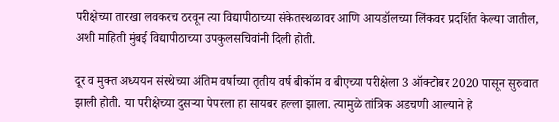परीक्षेच्या तारखा लवकरच ठरवून त्या विद्यापीठाच्या संकेतस्थळावर आणि आयडॉलच्या लिंकवर प्रदर्शित केल्या जातील, अशी माहिती मुंबई विद्यापीठाच्या उपकुलसचिवांनी दिली होती.

दूर व मुक्त अध्ययन संस्थेच्या अंतिम वर्षाच्या तृतीय वर्ष बीकॉम व बीएच्या परीक्षेला 3 ऑक्टोबर 2020 पासून सुरुवात झाली होती. या परीक्षेच्या दुसऱ्या पेपरला हा सायबर हल्ला झाला. त्यामुळे तांत्रिक अडचणी आल्याने हे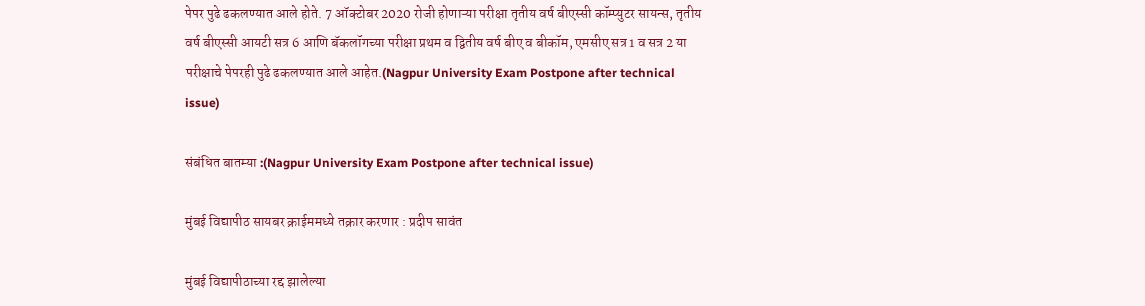पेपर पुढे ढकलण्यात आले होते. 7 ऑक्टोबर 2020 रोजी होणाऱ्या परीक्षा तृतीय वर्ष बीएस्सी कॉम्प्युटर सायन्स, तृतीय वर्ष बीएस्सी आयटी सत्र 6 आणि बॅकलॉगच्या परीक्षा प्रथम व द्वितीय वर्ष बीए व बीकॉम, एमसीए सत्र 1 व सत्र 2 या परीक्षाचे पेपरही पुढे ढकलण्यात आले आहेत.(Nagpur University Exam Postpone after technical issue)

संबंधित बातम्या :(Nagpur University Exam Postpone after technical issue)

मुंबई विद्यापीठ सायबर क्राईममध्ये तक्रार करणार : प्रदीप सावंत

मुंबई विद्यापीठाच्या रद्द झालेल्या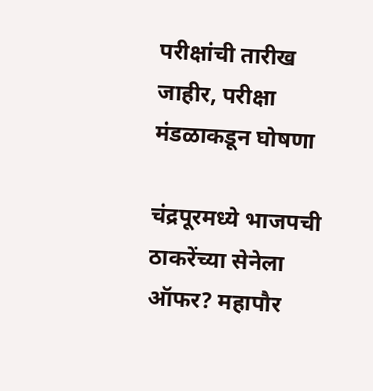परीक्षांची तारीख जाहीर, परीक्षा मंडळाकडून घोषणा

चंद्रपूरमध्ये भाजपची ठाकरेंच्या सेनेला ऑफर? महापौर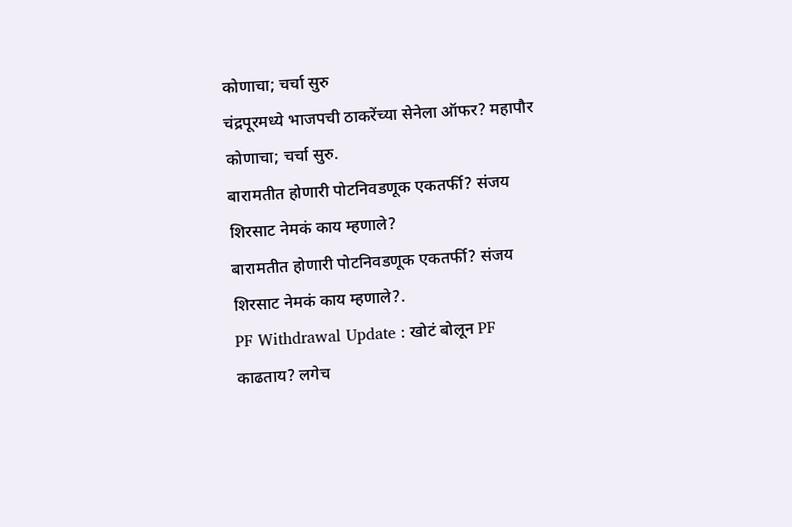कोणाचा; चर्चा सुरु
चंद्रपूरमध्ये भाजपची ठाकरेंच्या सेनेला ऑफर? महापौर कोणाचा; चर्चा सुरु.
बारामतीत होणारी पोटनिवडणूक एकतर्फी? संजय शिरसाट नेमकं काय म्हणाले?
बारामतीत होणारी पोटनिवडणूक एकतर्फी? संजय शिरसाट नेमकं काय म्हणाले?.
PF Withdrawal Update : खोटं बोलून PF काढताय? लगेच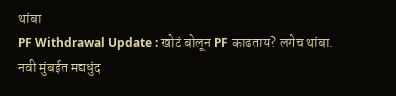थांबा
PF Withdrawal Update : खोटं बोलून PF काढताय? लगेच थांबा.
नवी मुंबईत मद्यधुंद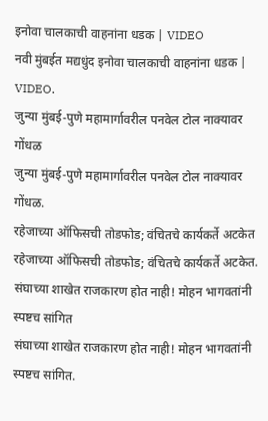इनोवा चालकाची वाहनांना धडक | VIDEO
नवी मुंबईत मद्यधुंद इनोवा चालकाची वाहनांना धडक | VIDEO.
जुन्या मुंबई-पुणे महामार्गावरील पनवेल टोल नाक्यावर गोंधळ
जुन्या मुंबई-पुणे महामार्गावरील पनवेल टोल नाक्यावर गोंधळ.
रहेजाच्या ऑफिसची तोडफोड; वंचितचे कार्यकर्ते अटकेत
रहेजाच्या ऑफिसची तोडफोड; वंचितचे कार्यकर्ते अटकेत.
संघाच्या शाखेत राजकारण होत नाही! मोहन भागवतांनी स्पष्टच सांगित
संघाच्या शाखेत राजकारण होत नाही! मोहन भागवतांनी स्पष्टच सांगित.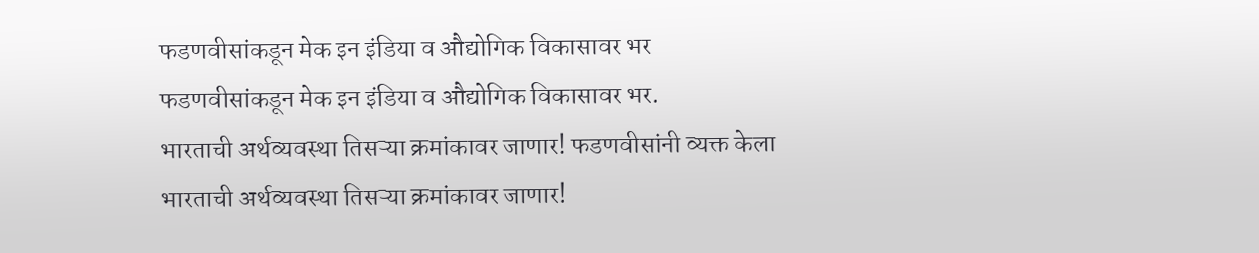फडणवीसांकडून मेक इन इंडिया व औद्योगिक विकासावर भर
फडणवीसांकडून मेक इन इंडिया व औद्योगिक विकासावर भर.
भारताची अर्थव्यवस्था तिसऱ्या क्रमांकावर जाणार! फडणवीसांनी व्यक्त केला
भारताची अर्थव्यवस्था तिसऱ्या क्रमांकावर जाणार!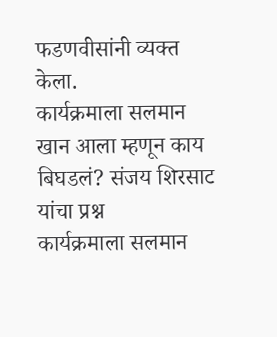फडणवीसांनी व्यक्त केला.
कार्यक्रमाला सलमान खान आला म्हणून काय बिघडलं? संजय शिरसाट यांचा प्रश्न
कार्यक्रमाला सलमान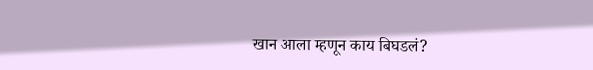खान आला म्हणून काय बिघडलं?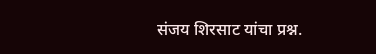संजय शिरसाट यांचा प्रश्न.